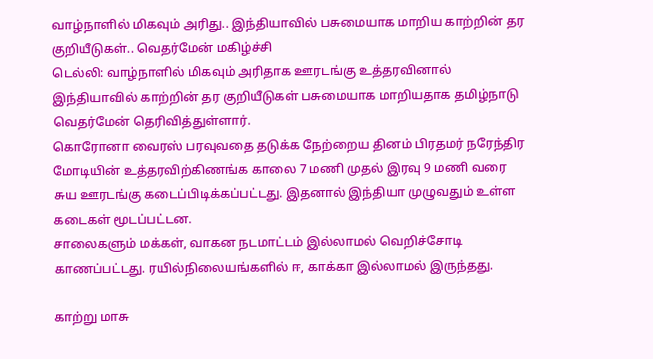வாழ்நாளில் மிகவும் அரிது.. இந்தியாவில் பசுமையாக மாறிய காற்றின் தர குறியீடுகள்.. வெதர்மேன் மகிழ்ச்சி
டெல்லி: வாழ்நாளில் மிகவும் அரிதாக ஊரடங்கு உத்தரவினால் இந்தியாவில் காற்றின் தர குறியீடுகள் பசுமையாக மாறியதாக தமிழ்நாடு வெதர்மேன் தெரிவித்துள்ளார்.
கொரோனா வைரஸ் பரவுவதை தடுக்க நேற்றைய தினம் பிரதமர் நரேந்திர மோடியின் உத்தரவிற்கிணங்க காலை 7 மணி முதல் இரவு 9 மணி வரை சுய ஊரடங்கு கடைப்பிடிக்கப்பட்டது. இதனால் இந்தியா முழுவதும் உள்ள கடைகள் மூடப்பட்டன.
சாலைகளும் மக்கள், வாகன நடமாட்டம் இல்லாமல் வெறிச்சோடி காணப்பட்டது. ரயில்நிலையங்களில் ஈ, காக்கா இல்லாமல் இருந்தது.

காற்று மாசு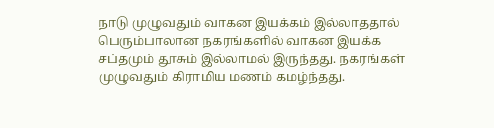நாடு முழுவதும் வாகன இயக்கம் இல்லாததால் பெரும்பாலான நகரங்களில் வாகன இயக்க சப்தமும் தூசும் இல்லாமல் இருந்தது. நகரங்கள் முழுவதும் கிராமிய மணம் கமழ்ந்தது.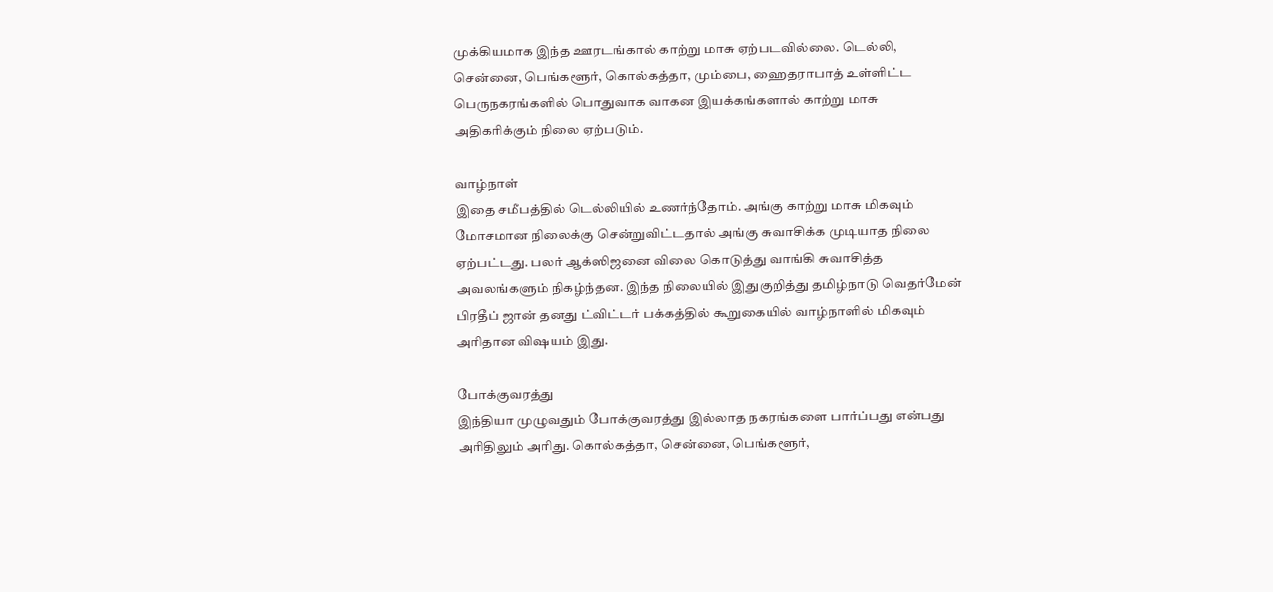முக்கியமாக இந்த ஊரடங்கால் காற்று மாசு ஏற்படவில்லை. டெல்லி, சென்னை, பெங்களூர், கொல்கத்தா, மும்பை, ஹைதராபாத் உள்ளிட்ட பெருநகரங்களில் பொதுவாக வாகன இயக்கங்களால் காற்று மாசு அதிகரிக்கும் நிலை ஏற்படும்.

வாழ்நாள்
இதை சமீபத்தில் டெல்லியில் உணர்ந்தோம். அங்கு காற்று மாசு மிகவும் மோசமான நிலைக்கு சென்றுவிட்டதால் அங்கு சுவாசிக்க முடியாத நிலை ஏற்பட்டது. பலர் ஆக்ஸிஜனை விலை கொடுத்து வாங்கி சுவாசித்த அவலங்களும் நிகழ்ந்தன. இந்த நிலையில் இதுகுறித்து தமிழ்நாடு வெதர்மேன் பிரதீப் ஜான் தனது ட்விட்டர் பக்கத்தில் கூறுகையில் வாழ்நாளில் மிகவும் அரிதான விஷயம் இது.

போக்குவரத்து
இந்தியா முழுவதும் போக்குவரத்து இல்லாத நகரங்களை பார்ப்பது என்பது அரிதிலும் அரிது. கொல்கத்தா, சென்னை, பெங்களூர்,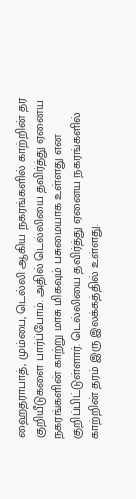ஹைதராபாத், மும்பை, டெல்லி ஆகிய நகரங்களில் காற்றின் தர குறியீடுகளை பார்ப்போம். அதில் டெல்லியை தவிர்த்து ஏனைய நகரங்களின் காற்று மாசு மிகவும் பசுமையாக உள்ளது என குறிப்பிட்டுள்ளார். டெல்லியை தவிர்த்து ஏனைய நகரங்களில் காற்றின் தரம் இரு இலக்கத்தில் உள்ளது.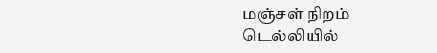மஞ்சள் நிறம்
டெல்லியில்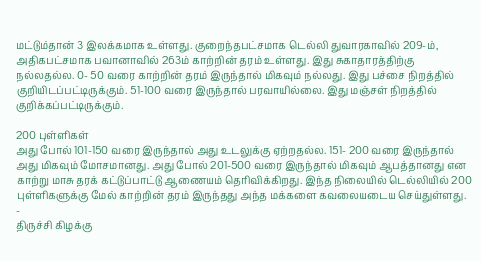மட்டும்தான் 3 இலக்கமாக உள்ளது. குறைந்தபட்சமாக டெல்லி துவாரகாவில் 209-ம், அதிகபட்சமாக பவானாவில் 263ம் காற்றின் தரம் உள்ளது. இது சுகாதாரத்திற்கு நல்லதல்ல. 0- 50 வரை காற்றின் தரம் இருந்தால் மிகவும் நல்லது. இது பச்சை நிறத்தில் குறியிடப்பட்டிருக்கும். 51-100 வரை இருந்தால் பரவாயில்லை. இது மஞ்சள் நிறத்தில் குறிக்கப்பட்டிருக்கும்.

200 புள்ளிகள்
அது போல் 101-150 வரை இருந்தால் அது உடலுக்கு ஏற்றதல்ல. 151- 200 வரை இருந்தால் அது மிகவும் மோசமானது. அது போல் 201-500 வரை இருந்தால் மிகவும் ஆபத்தானது என காற்று மாசு தரக் கட்டுப்பாட்டு ஆணையம் தெரிவிக்கிறது. இந்த நிலையில் டெல்லியில் 200 புள்ளிகளுக்கு மேல் காற்றின் தரம் இருந்தது அந்த மக்களை கவலையடைய செய்துள்ளது.
-
திருச்சி கிழக்கு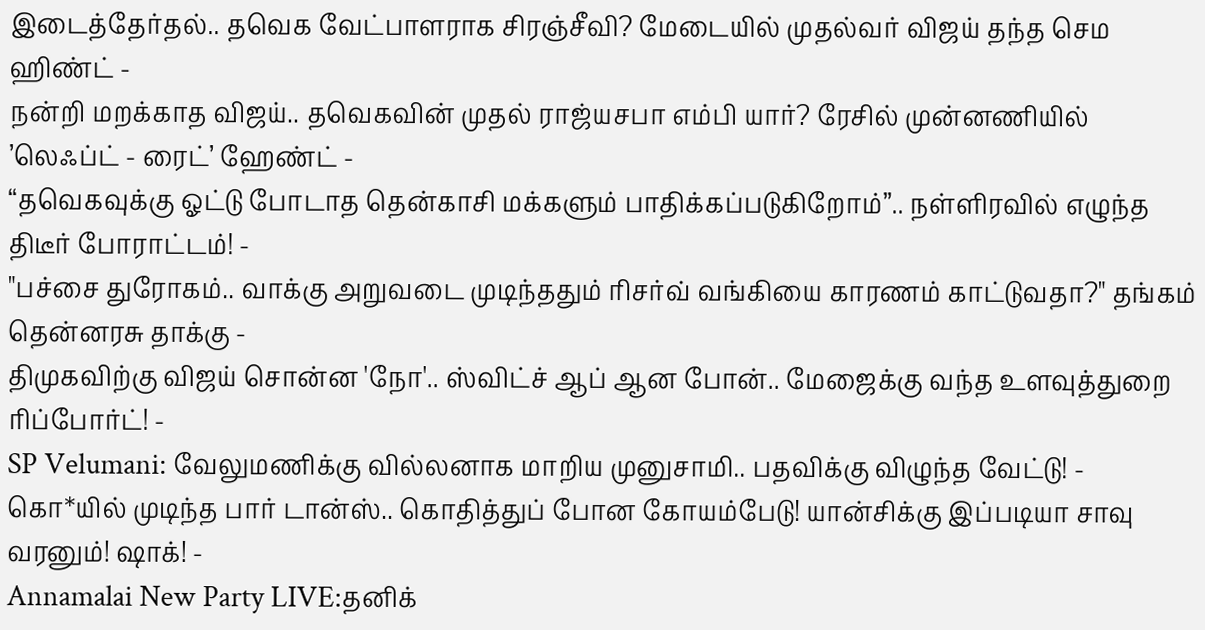இடைத்தேர்தல்.. தவெக வேட்பாளராக சிரஞ்சீவி? மேடையில் முதல்வர் விஜய் தந்த செம ஹிண்ட் -
நன்றி மறக்காத விஜய்.. தவெகவின் முதல் ராஜ்யசபா எம்பி யார்? ரேசில் முன்னணியில் ’லெஃப்ட் - ரைட்’ ஹேண்ட் -
“தவெகவுக்கு ஓட்டு போடாத தென்காசி மக்களும் பாதிக்கப்படுகிறோம்”.. நள்ளிரவில் எழுந்த திடீர் போராட்டம்! -
"பச்சை துரோகம்.. வாக்கு அறுவடை முடிந்ததும் ரிசர்வ் வங்கியை காரணம் காட்டுவதா?" தங்கம் தென்னரசு தாக்கு -
திமுகவிற்கு விஜய் சொன்ன 'நோ'.. ஸ்விட்ச் ஆப் ஆன போன்.. மேஜைக்கு வந்த உளவுத்துறை ரிப்போர்ட்! -
SP Velumani: வேலுமணிக்கு வில்லனாக மாறிய முனுசாமி.. பதவிக்கு விழுந்த வேட்டு! -
கொ*யில் முடிந்த பார் டான்ஸ்.. கொதித்துப் போன கோயம்பேடு! யான்சிக்கு இப்படியா சாவு வரனும்! ஷாக்! -
Annamalai New Party LIVE:தனிக்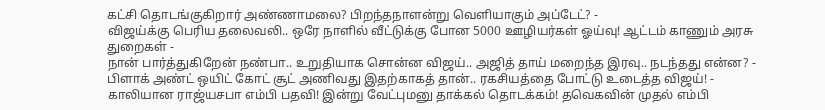கட்சி தொடங்குகிறார் அண்ணாமலை? பிறந்தநாளன்று வெளியாகும் அப்டேட்? -
விஜய்க்கு பெரிய தலைவலி.. ஒரே நாளில் வீட்டுக்கு போன 5000 ஊழியர்கள் ஓய்வு! ஆட்டம் காணும் அரசு துறைகள் -
நான் பார்த்துகிறேன் நண்பா.. உறுதியாக சொன்ன விஜய்.. அஜித் தாய் மறைந்த இரவு.. நடந்தது என்ன? -
பிளாக் அண்ட் ஒயிட் கோட் சூட் அணிவது இதற்காகத் தான்.. ரகசியத்தை போட்டு உடைத்த விஜய்! -
காலியான ராஜ்யசபா எம்பி பதவி! இன்று வேட்புமனு தாக்கல் தொடக்கம்! தவெகவின் முதல் எம்பி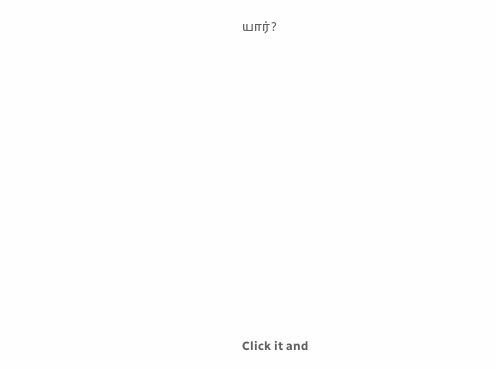யார்?












Click it and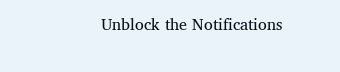Unblock the Notifications